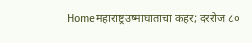Homeमहाराष्ट्रउष्माघाताचा कहर; दररोज ८०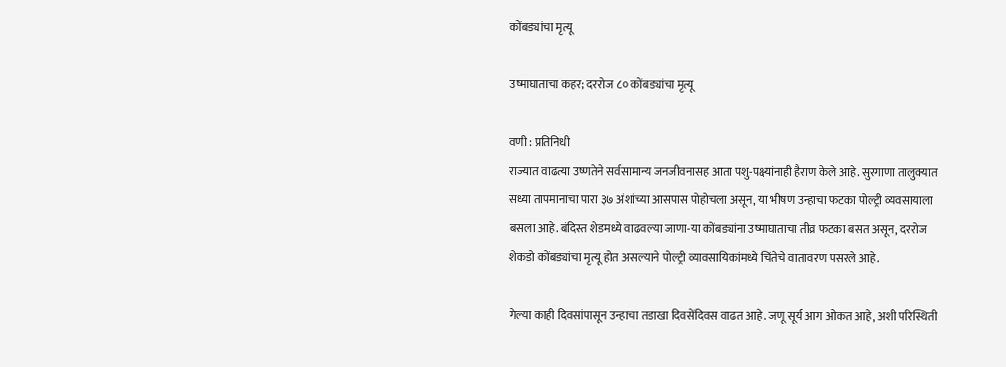कोंबड्यांचा मृत्यू

उष्माघाताचा कहर; दररोज ८० कोंबड्यांचा मृत्यू

वणी : प्रतिनिधी
राज्यात वाढत्या उष्णतेने सर्वसामान्य जनजीवनासह आता पशु-पक्ष्यांनाही हैराण केले आहे. सुरगाणा तालुक्यात सध्या तापमानाचा पारा ३७ अंशांच्या आसपास पोहोचला असून, या भीषण उन्हाचा फटका पोल्ट्री व्यवसायाला बसला आहे. बंदिस्त शेडमध्ये वाढवल्या जाणा-या कोंबड्यांना उष्माघाताचा तीव्र फटका बसत असून, दररोज शेकडो कोंबड्यांचा मृत्यू होत असल्याने पोल्ट्री व्यावसायिकांमध्ये चिंतेचे वातावरण पसरले आहे.

गेल्या काही दिवसांपासून उन्हाचा तडाखा दिवसेंदिवस वाढत आहे. जणू सूर्य आग ओकत आहे, अशी परिस्थिती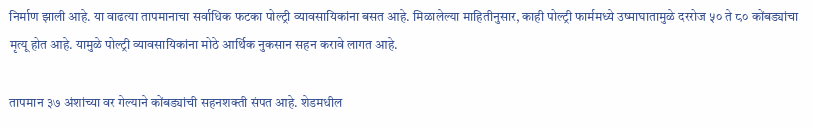निर्माण झाली आहे. या वाढत्या तापमानाचा सर्वाधिक फटका पोल्ट्री व्यावसायिकांना बसत आहे. मिळालेल्या माहितीनुसार, काही पोल्ट्री फार्ममध्ये उष्माघातामुळे दररोज ५० ते ८० कोंबड्यांचा मृत्यू होत आहे. यामुळे पोल्ट्री व्यावसायिकांना मोठे आर्थिक नुकसान सहन करावे लागत आहे.

तापमान ३७ अंशांच्या वर गेल्याने कोंबड्यांची सहनशक्ती संपत आहे. शेडमधील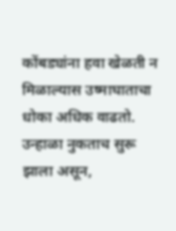कोंबड्यांना हवा खेळती न मिळाल्यास उष्माघाताचा धोका अधिक वाढतो. उन्हाळा नुकताच सुरू झाला असून,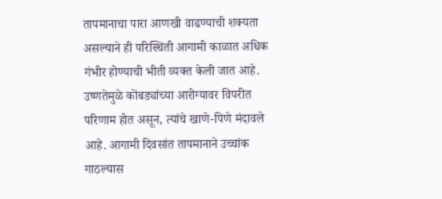तापमानाचा पारा आणखी वाढण्याची शक्यता असल्याने ही परिस्थिती आगामी काळात अधिक गंभीर होण्याची भीती व्यक्त केली जात आहे. उष्णतेमुळे कोंबड्यांच्या आरोग्यावर विपरीत परिणाम होत असून, त्यांचे खाणे-पिणे मंदावले आहे. आगामी दिवसांत तापमानाने उच्चांक गाठल्यास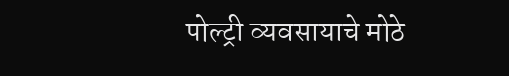पोल्ट्री व्यवसायाचे मोठे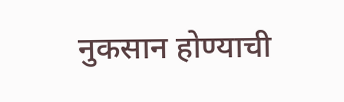नुकसान होण्याची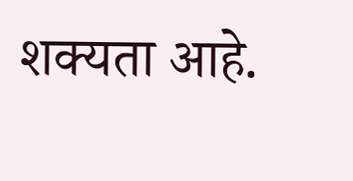शक्यता आहे.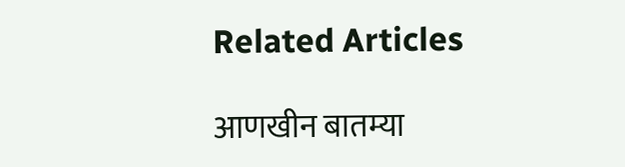Related Articles

आणखीन बातम्या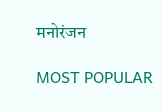मनोरंजन

MOST POPULAR